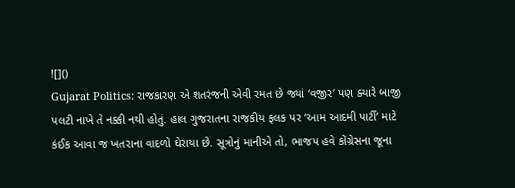![]()
Gujarat Politics: રાજકારણ એ શતરંજની એવી રમત છે જ્યાં ‘વજીર’ પણ ક્યારે બાજી પલટી નાખે તે નક્કી નથી હોતું. હાલ ગુજરાતના રાજકીય ફલક પર ‘આમ આદમી પાર્ટી’ માટે કંઈક આવા જ ખતરાના વાદળો ઘેરાયા છે. સૂત્રોનું માનીએ તો, ભાજપ હવે કોંગ્રેસના જૂના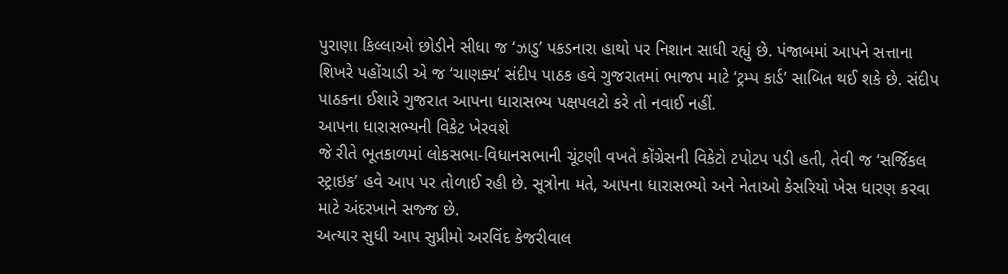પુરાણા કિલ્લાઓ છોડીને સીધા જ ‘ઝાડુ’ પકડનારા હાથો પર નિશાન સાધી રહ્યું છે. પંજાબમાં આપને સત્તાના શિખરે પહોંચાડી એ જ ‘ચાણક્ય’ સંદીપ પાઠક હવે ગુજરાતમાં ભાજપ માટે ‘ટ્રમ્પ કાર્ડ’ સાબિત થઈ શકે છે. સંદીપ પાઠકના ઈશારે ગુજરાત આપના ધારાસભ્ય પક્ષપલટો કરે તો નવાઈ નહીં.
આપના ધારાસભ્યની વિકેટ ખેરવશે
જે રીતે ભૂતકાળમાં લોકસભા-વિધાનસભાની ચૂંટણી વખતે કોંગ્રેસની વિકેટો ટપોટપ પડી હતી, તેવી જ ‘સર્જિકલ સ્ટ્રાઇક’ હવે આપ પર તોળાઈ રહી છે. સૂત્રોના મતે, આપના ધારાસભ્યો અને નેતાઓ કેસરિયો ખેસ ધારણ કરવા માટે અંદરખાને સજ્જ છે.
અત્યાર સુધી આપ સુપ્રીમો અરવિંદ કેજરીવાલ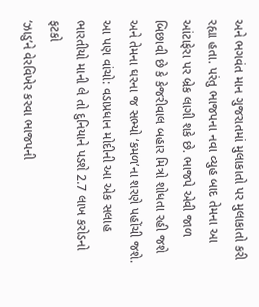અને ભગવંત માન ગુજરાતમાં મુલાકાતો પર મુલાકાતો કરી રહ્યા હતા. પરંતુ ભાજપના નવા વ્યુહ બાદ તેમના આ આંટાફેરા પર બ્રેક લાગી શકે છે. ભાજપે એવી જાળ બિછાવી છે કે કેજરીવાલ બહાર મિત્રો શોધતા રહી જશે અને તેમના ઘરના જ સભ્યો ‘કમળ’ના શરણે પહોંચી જશે.
આ પણ વાંચો: વડાપ્રધાન મોદીની આ એક સલાહ ભારતીયો માની લે તો દુનિયાને પડશે 2.7 લાખ કરોડનો ફટકો
‘ઝાડુ’ને વેરવિખેર કરવા ભાજપની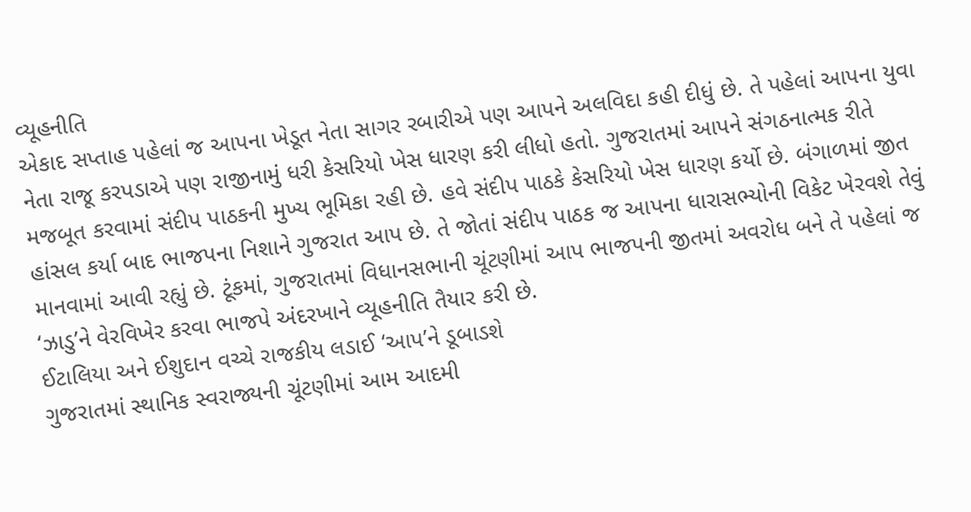વ્યૂહનીતિ
એકાદ સપ્તાહ પહેલાં જ આપના ખેડૂત નેતા સાગર રબારીએ પણ આપને અલવિદા કહી દીધું છે. તે પહેલાં આપના યુવા નેતા રાજૂ કરપડાએ પણ રાજીનામું ધરી કેસરિયો ખેસ ધારણ કરી લીધો હતો. ગુજરાતમાં આપને સંગઠનાત્મક રીતે મજબૂત કરવામાં સંદીપ પાઠકની મુખ્ય ભૂમિકા રહી છે. હવે સંદીપ પાઠકે કેસરિયો ખેસ ધારણ કર્યો છે. બંગાળમાં જીત હાંસલ કર્યા બાદ ભાજપના નિશાને ગુજરાત આપ છે. તે જોતાં સંદીપ પાઠક જ આપના ધારાસભ્યોની વિકેટ ખેરવશે તેવું માનવામાં આવી રહ્યું છે. ટૂંકમાં, ગુજરાતમાં વિધાનસભાની ચૂંટણીમાં આપ ભાજપની જીતમાં અવરોધ બને તે પહેલાં જ ‘ઝાડુ’ને વેરવિખેર કરવા ભાજપે અંદરખાને વ્યૂહનીતિ તૈયાર કરી છે.
ઈટાલિયા અને ઈશુદાન વચ્ચે રાજકીય લડાઈ ‘આપ’ને ડૂબાડશે
ગુજરાતમાં સ્થાનિક સ્વરાજ્યની ચૂંટણીમાં આમ આદમી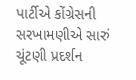પાર્ટીએ કોંગ્રેસની સરખામણીએ સારું ચૂંટણી પ્રદર્શન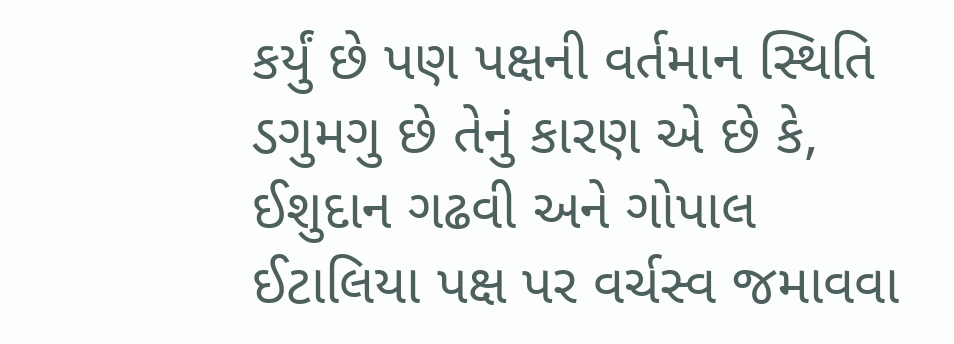કર્યું છે પણ પક્ષની વર્તમાન સ્થિતિ ડગુમગુ છે તેનું કારણ એ છે કે, ઈશુદાન ગઢવી અને ગોપાલ ઈટાલિયા પક્ષ પર વર્ચસ્વ જમાવવા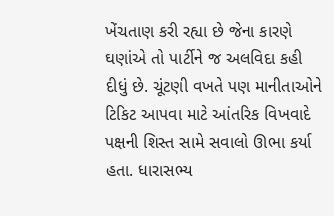ખેંચતાણ કરી રહ્યા છે જેના કારણે ઘણાંએ તો પાર્ટીને જ અલવિદા કહી દીધું છે. ચૂંટણી વખતે પણ માનીતાઓને ટિકિટ આપવા માટે આંતરિક વિખવાદે પક્ષની શિસ્ત સામે સવાલો ઊભા કર્યા હતા. ધારાસભ્ય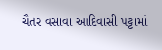ચૈતર વસાવા આદિવાસી પટ્ટામાં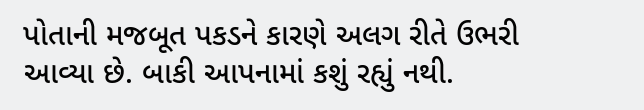પોતાની મજબૂત પકડને કારણે અલગ રીતે ઉભરી આવ્યા છે. બાકી આપનામાં કશું રહ્યું નથી.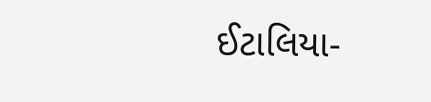ઈટાલિયા-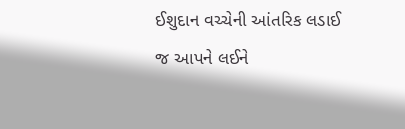ઈશુદાન વચ્ચેની આંતરિક લડાઈ જ આપને લઈને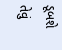ડૂબશે તેવું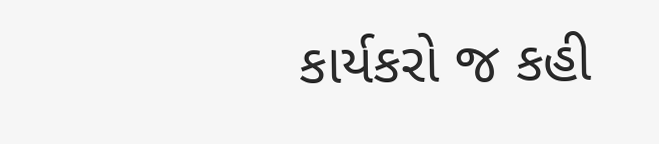કાર્યકરો જ કહી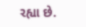રહ્યા છે.